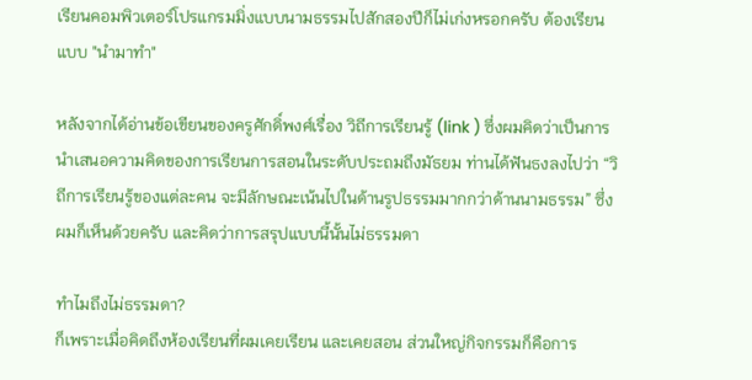เรียนคอมพิวเตอร์โปรแกรมมิ่งแบบนามธรรมไปสักสองปีก็ไม่เก่งหรอกครับ ต้องเรียนแบบ "นำมาทำ"

หลังจากได้อ่านข้อเขียนของครูศักดิ์พงศ์เรื่อง วิถีการเรียนรู้ (link ) ซึ่งผมคิดว่าเป็นการนำเสนอความคิดของการเรียนการสอนในระดับประถมถึงมัธยม ท่านได้ฟันธงลงไปว่า “วิถีการเรียนรู้ของแต่ละคน จะมีลักษณะเน้นไปในด้านรูปธรรมมากกว่าด้านนามธรรม” ซึ่งผมก็เห็นด้วยครับ และคิดว่าการสรุปแบบนี้นั้นไม่ธรรมดา

ทำไมถึงไม่ธรรมดา?
ก็เพราะเมื่อคิดถึงห้องเรียนที่ผมเคยเรียน และเคยสอน ส่วนใหญ่กิจกรรมก็คือการ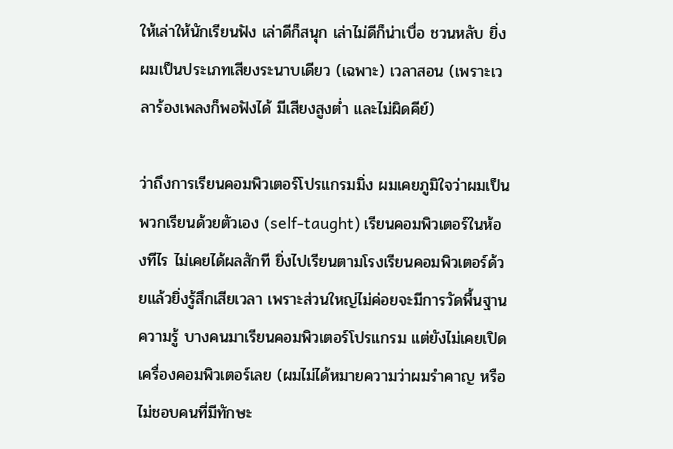ให้เล่าให้นักเรียนฟัง เล่าดีก็สนุก เล่าไม่ดีก็น่าเบื่อ ชวนหลับ ยิ่งผมเป็นประเภทเสียงระนาบเดียว (เฉพาะ) เวลาสอน (เพราะเวลาร้องเพลงก็พอฟังได้ มีเสียงสูงต่ำ และไม่ผิดคีย์)

ว่าถึงการเรียนคอมพิวเตอร์โปรแกรมมิ่ง ผมเคยภูมิใจว่าผมเป็นพวกเรียนด้วยตัวเอง (self-taught) เรียนคอมพิวเตอร์ในห้องทีไร ไม่เคยได้ผลสักที ยิ่งไปเรียนตามโรงเรียนคอมพิวเตอร์ด้วยแล้วยิ่งรู้สึกเสียเวลา เพราะส่วนใหญ่ไม่ค่อยจะมีการวัดพื้นฐานความรู้ บางคนมาเรียนคอมพิวเตอร์โปรแกรม แต่ยังไม่เคยเปิดเครื่องคอมพิวเตอร์เลย (ผมไม่ได้หมายความว่าผมรำคาญ หรือไม่ชอบคนที่มีทักษะ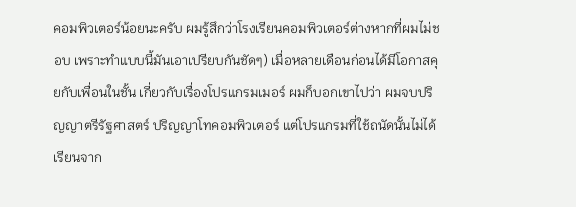คอมพิวเตอร์น้อยนะครับ ผมรู้สึกว่าโรงเรียนคอมพิวเตอร์ต่างหากที่ผมไม่ชอบ เพราะทำแบบนี้มันเอาเปรียบกันชัดๆ) เมื่อหลายเดือนก่อนได้มีโอกาสคุยกับเพื่อนในชั้น เกี่ยวกับเรื่องโปรแกรมเมอร์ ผมก็บอกเขาไปว่า ผมจบปริญญาตรีรัฐศาสตร์ ปริญญาโทคอมพิวเตอร์ แต่โปรแกรมที่ใช้ถนัดนั้นไม่ได้เรียนจาก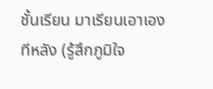ชั้นเรียน มาเรียนเอาเองทีหลัง (รู้สึกภูมิใจ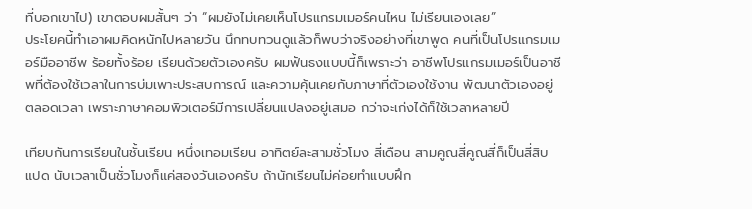ที่บอกเขาไป) เขาตอบผมสั้นๆ ว่า “ผมยังไม่เคยเห็นโปรแกรมเมอร์คนไหน ไม่เรียนเองเลย”
ประโยคนี้ทำเอาผมคิดหนักไปหลายวัน นึกทบทวนดูแล้วก็พบว่าจริงอย่างที่เขาพูด คนที่เป็นโปรแกรมเมอร์มืออาชีพ ร้อยทั้งร้อย เรียนด้วยตัวเองครับ ผมฟันธงแบบนี้ก็เพราะว่า อาชีพโปรแกรมเมอร์เป็นอาชีพที่ต้องใช้เวลาในการบ่มเพาะประสบการณ์ และความคุ้นเคยกับภาษาที่ตัวเองใช้งาน พัฒนาตัวเองอยู่ตลอดเวลา เพราะภาษาคอมพิวเตอร์มีการเปลี่ยนแปลงอยู่เสมอ กว่าจะเก่งได้ก็ใช้เวลาหลายปี

เทียบกันการเรียนในชั้นเรียน หนึ่งเทอมเรียน อาทิตย์ละสามชั่วโมง สี่เดือน สามคูณสี่คูณสี่ก็เป็นสี่สิบแปด นับเวลาเป็นชั่วโมงก็แค่สองวันเองครับ ถ้านักเรียนไม่ค่อยทำแบบฝึก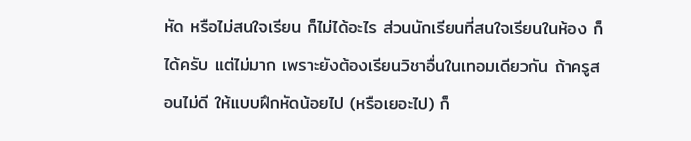หัด หรือไม่สนใจเรียน ก็ไม่ได้อะไร ส่วนนักเรียนที่สนใจเรียนในห้อง ก็ได้ครับ แต่ไม่มาก เพราะยังต้องเรียนวิชาอื่นในเทอมเดียวกัน ถ้าครูสอนไม่ดี ให้แบบฝึกหัดน้อยไป (หรือเยอะไป) ก็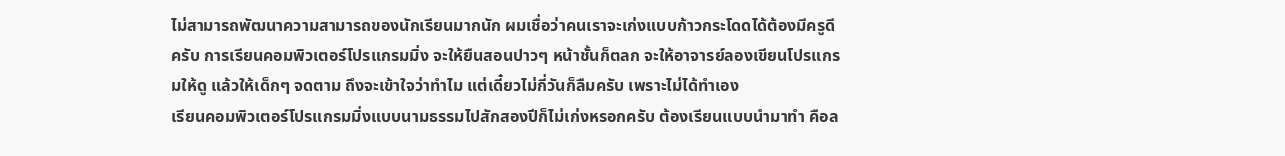ไม่สามารถพัฒนาความสามารถของนักเรียนมากนัก ผมเชื่อว่าคนเราจะเก่งแบบก้าวกระโดดได้ต้องมีครูดีครับ การเรียนคอมพิวเตอร์โปรแกรมมิ่ง จะให้ยืนสอนปาวๆ หน้าชั้นก็ตลก จะให้อาจารย์ลองเขียนโปรแกรมให้ดู แล้วให้เด็กๆ จดตาม ถึงจะเข้าใจว่าทำไม แต่เดี๋ยวไม่กี่วันก็ลืมครับ เพราะไม่ได้ทำเอง
เรียนคอมพิวเตอร์โปรแกรมมิ่งแบบนามธรรมไปสักสองปีก็ไม่เก่งหรอกครับ ต้องเรียนแบบนำมาทำ คือล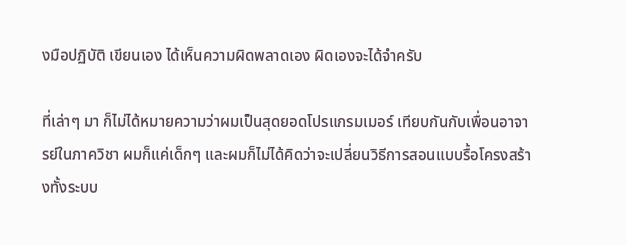งมือปฏิบัติ เขียนเอง ได้เห็นความผิดพลาดเอง ผิดเองจะได้จำครับ

ที่เล่าๆ มา ก็ไม่ได้หมายความว่าผมเป็นสุดยอดโปรแกรมเมอร์ เทียบกันกับเพื่อนอาจารย์ในภาควิชา ผมก็แค่เด็กๆ และผมก็ไม่ได้คิดว่าจะเปลี่ยนวิธีการสอนแบบรื้อโครงสร้างทั้งระบบ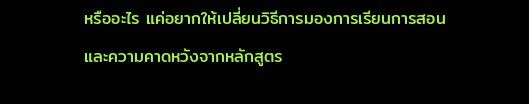หรืออะไร แค่อยากให้เปลี่ยนวิธีการมองการเรียนการสอน และความคาดหวังจากหลักสูตร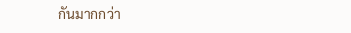กันมากกว่า